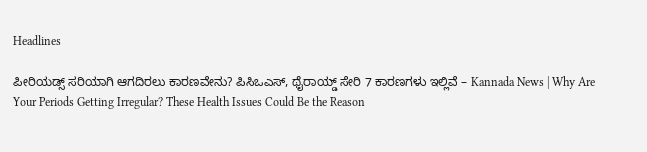Headlines

ಪೀರಿಯಡ್ಸ್‌ ಸರಿಯಾಗಿ ಆಗದಿರಲು ಕಾರಣವೇನು? ಪಿಸಿಒಎಸ್, ಥೈರಾಯ್ಡ್‌ ಸೇರಿ 7 ಕಾರಣಗಳು ಇಲ್ಲಿವೆ – Kannada News | Why Are Your Periods Getting Irregular? These Health Issues Could Be the Reason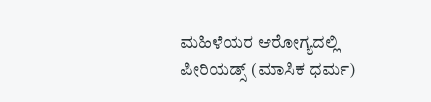ಮಹಿಳೆಯರ ಆರೋಗ್ಯದಲ್ಲಿ ಪೀರಿಯಡ್ಸ್‌ (ಮಾಸಿಕ ಧರ್ಮ)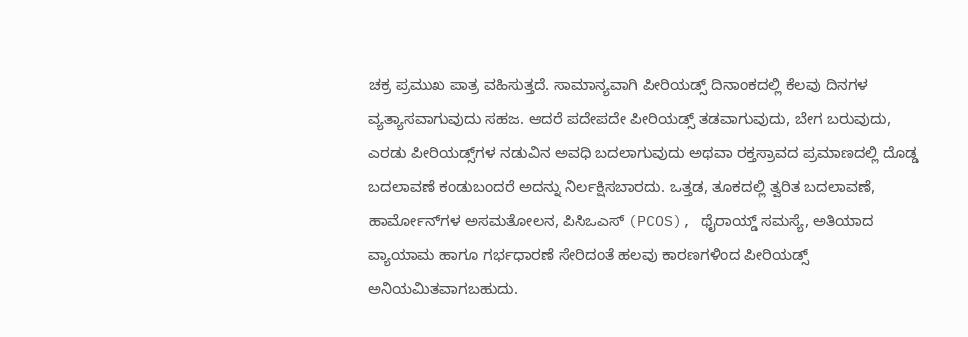ಚಕ್ರ ಪ್ರಮುಖ ಪಾತ್ರ ವಹಿಸುತ್ತದೆ. ಸಾಮಾನ್ಯವಾಗಿ ಪೀರಿಯಡ್ಸ್‌ ದಿನಾಂಕದಲ್ಲಿ ಕೆಲವು ದಿನಗಳ ವ್ಯತ್ಯಾಸವಾಗುವುದು ಸಹಜ. ಆದರೆ ಪದೇಪದೇ ಪೀರಿಯಡ್ಸ್‌ ತಡವಾಗುವುದು, ಬೇಗ ಬರುವುದು, ಎರಡು ಪೀರಿಯಡ್ಸ್‌ಗಳ ನಡುವಿನ ಅವಧಿ ಬದಲಾಗುವುದು ಅಥವಾ ರಕ್ತಸ್ರಾವದ ಪ್ರಮಾಣದಲ್ಲಿ ದೊಡ್ಡ ಬದಲಾವಣೆ ಕಂಡುಬಂದರೆ ಅದನ್ನು ನಿರ್ಲಕ್ಷಿಸಬಾರದು. ಒತ್ತಡ, ತೂಕದಲ್ಲಿ ತ್ವರಿತ ಬದಲಾವಣೆ, ಹಾರ್ಮೋನ್‌ಗಳ ಅಸಮತೋಲನ, ಪಿಸಿಒಎಸ್ (PCOS), ಥೈರಾಯ್ಡ್‌ ಸಮಸ್ಯೆ, ಅತಿಯಾದ ವ್ಯಾಯಾಮ ಹಾಗೂ ಗರ್ಭಧಾರಣೆ ಸೇರಿದಂತೆ ಹಲವು ಕಾರಣಗಳಿಂದ ಪೀರಿಯಡ್ಸ್‌ ಅನಿಯಮಿತವಾಗಬಹುದು.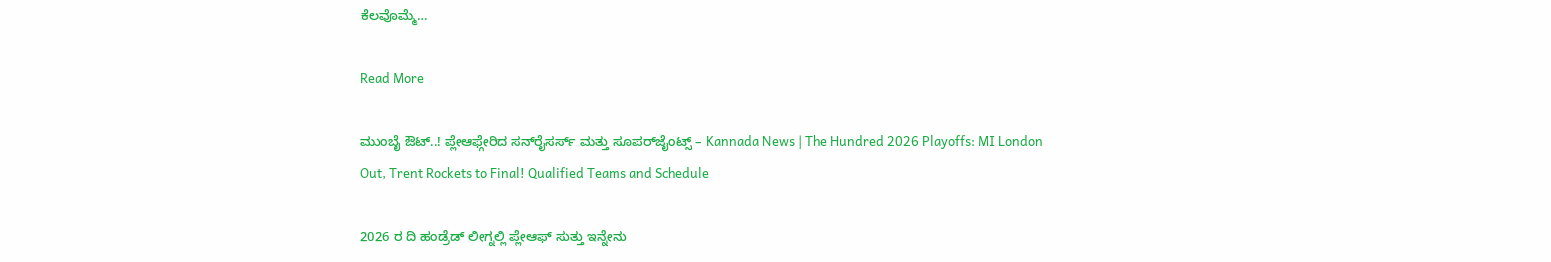ಕೆಲವೊಮ್ಮೆ…

Read More

ಮುಂಬೈ ಔಟ್..! ಪ್ಲೇಆಫ್ಗೇರಿದ ಸನ್‌ರೈಸರ್ಸ್ ಮತ್ತು ಸೂಪರ್‌ಜೈಂಟ್ಸ್ – Kannada News | The Hundred 2026 Playoffs: MI London Out, Trent Rockets to Final! Qualified Teams and Schedule

2026 ರ ದಿ ಹಂಡ್ರೆಡ್ ಲೀಗ್ನಲ್ಲಿ ಪ್ಲೇಆಫ್‌ ಸುತ್ತು ಇನ್ನೇನು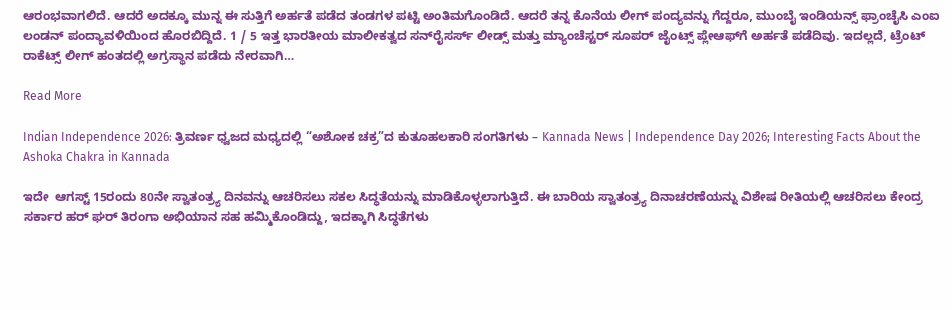ಆರಂಭವಾಗಲಿದೆ. ಆದರೆ ಅದಕ್ಕೂ ಮುನ್ನ ಈ ಸುತ್ತಿಗೆ ಅರ್ಹತೆ ಪಡೆದ ತಂಡಗಳ ಪಟ್ಟಿ ಅಂತಿಮಗೊಂಡಿದೆ. ಆದರೆ ತನ್ನ ಕೊನೆಯ ಲೀಗ್ ಪಂದ್ಯವನ್ನು ಗೆದ್ದರೂ, ಮುಂಬೈ ಇಂಡಿಯನ್ಸ್ ಫ್ರಾಂಚೈಸಿ ಎಂಐ ಲಂಡನ್ ಪಂದ್ಯಾವಳಿಯಿಂದ ಹೊರಬಿದ್ದಿದೆ. 1 / 5 ಇತ್ತ ಭಾರತೀಯ ಮಾಲೀಕತ್ವದ ಸನ್‌ರೈಸರ್ಸ್ ಲೀಡ್ಸ್ ಮತ್ತು ಮ್ಯಾಂಚೆಸ್ಟರ್ ಸೂಪರ್ ಜೈಂಟ್ಸ್ ಪ್ಲೇಆಫ್‌ಗೆ ಅರ್ಹತೆ ಪಡೆದಿವು. ಇದಲ್ಲದೆ, ಟ್ರೆಂಟ್ ರಾಕೆಟ್ಸ್ ಲೀಗ್ ಹಂತದಲ್ಲಿ ಅಗ್ರಸ್ಥಾನ ಪಡೆದು ನೇರವಾಗಿ…

Read More

Indian Independence 2026: ತ್ರಿವರ್ಣ ಧ್ವಜದ ಮಧ್ಯದಲ್ಲಿ “ಅಶೋಕ ಚಕ್ರ”ದ ಕುತೂಹಲಕಾರಿ ಸಂಗತಿಗಳು – Kannada News | Independence Day 2026; Interesting Facts About the Ashoka Chakra in Kannada

ಇದೇ  ಆಗಸ್ಟ್ 15ರಂದು 80ನೇ ಸ್ವಾತಂತ್ರ್ಯ ದಿನವನ್ನು ಆಚರಿಸಲು ಸಕಲ ಸಿದ್ಧತೆಯನ್ನು ಮಾಡಿಕೊಳ್ಳಲಾಗುತ್ತಿದೆ. ಈ ಬಾರಿಯ ಸ್ವಾತಂತ್ರ್ಯ ದಿನಾಚರಣೆಯನ್ನು ವಿಶೇಷ ರೀತಿಯಲ್ಲಿ ಆಚರಿಸಲು ಕೇಂದ್ರ ಸರ್ಕಾರ ಹರ್ ಘರ್ ತಿರಂಗಾ ಅಭಿಯಾನ ಸಹ ಹಮ್ಮಿಕೊಂಡಿದ್ದು, ಇದಕ್ಕಾಗಿ ಸಿದ್ಧತೆಗಳು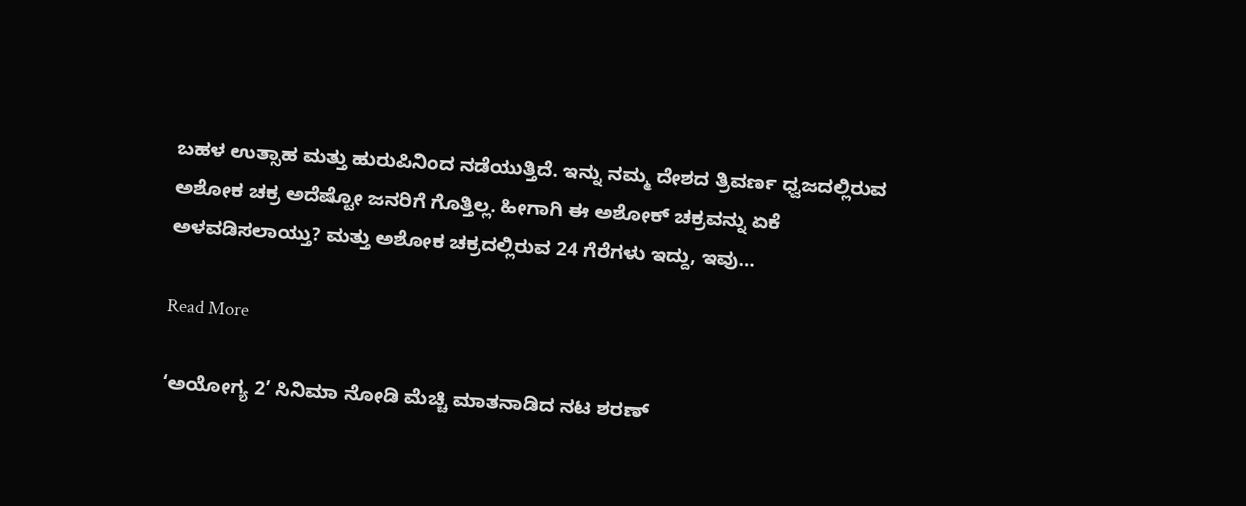ಬಹಳ ಉತ್ಸಾಹ ಮತ್ತು ಹುರುಪಿನಿಂದ ನಡೆಯುತ್ತಿದೆ. ಇನ್ನು ನಮ್ಮ ದೇಶದ ತ್ರಿವರ್ಣ ಧ್ವಜದಲ್ಲಿರುವ ಅಶೋಕ ಚಕ್ರ ಅದೆಷ್ಟೋ ಜನರಿಗೆ ಗೊತ್ತಿಲ್ಲ. ಹೀಗಾಗಿ ಈ ಅಶೋಕ್ ಚಕ್ರವನ್ನು ಏಕೆ ಅಳವಡಿಸಲಾಯ್ತು? ಮತ್ತು ಅಶೋಕ ಚಕ್ರದಲ್ಲಿರುವ 24 ಗೆರೆಗಳು ಇದ್ದು, ಇವು…

Read More

‘ಅಯೋಗ್ಯ 2’ ಸಿನಿಮಾ ನೋಡಿ ಮೆಚ್ಚಿ ಮಾತನಾಡಿದ ನಟ ಶರಣ್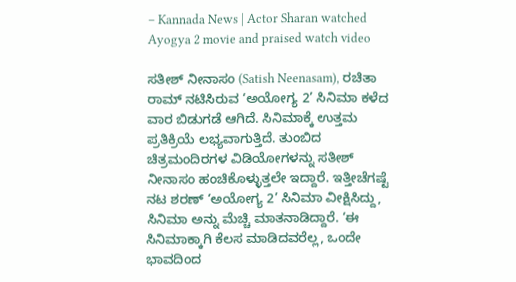– Kannada News | Actor Sharan watched Ayogya 2 movie and praised watch video

ಸತೀಶ್ ನೀನಾಸಂ (Satish Neenasam), ರಚಿತಾ ರಾಮ್ ನಟಿಸಿರುವ ‘ಅಯೋಗ್ಯ 2’ ಸಿನಿಮಾ ಕಳೆದ ವಾರ ಬಿಡುಗಡೆ ಆಗಿದೆ. ಸಿನಿಮಾಕ್ಕೆ ಉತ್ತಮ ಪ್ರತಿಕ್ರಿಯೆ ಲಭ್ಯವಾಗುತ್ತಿದೆ. ತುಂಬಿದ ಚಿತ್ರಮಂದಿರಗಳ ವಿಡಿಯೋಗಳನ್ನು ಸತೀಶ್ ನೀನಾಸಂ ಹಂಚಿಕೊಳ್ಳುತ್ತಲೇ ಇದ್ದಾರೆ. ಇತ್ತೀಚೆಗಷ್ಟೆ ನಟ ಶರಣ್ ‘ಅಯೋಗ್ಯ 2’ ಸಿನಿಮಾ ವೀಕ್ಷಿಸಿದ್ದು, ಸಿನಿಮಾ ಅನ್ನು ಮೆಚ್ಚಿ ಮಾತನಾಡಿದ್ದಾರೆ. ‘ಈ ಸಿನಿಮಾಕ್ಕಾಗಿ ಕೆಲಸ ಮಾಡಿದವರೆಲ್ಲ, ಒಂದೇ ಭಾವದಿಂದ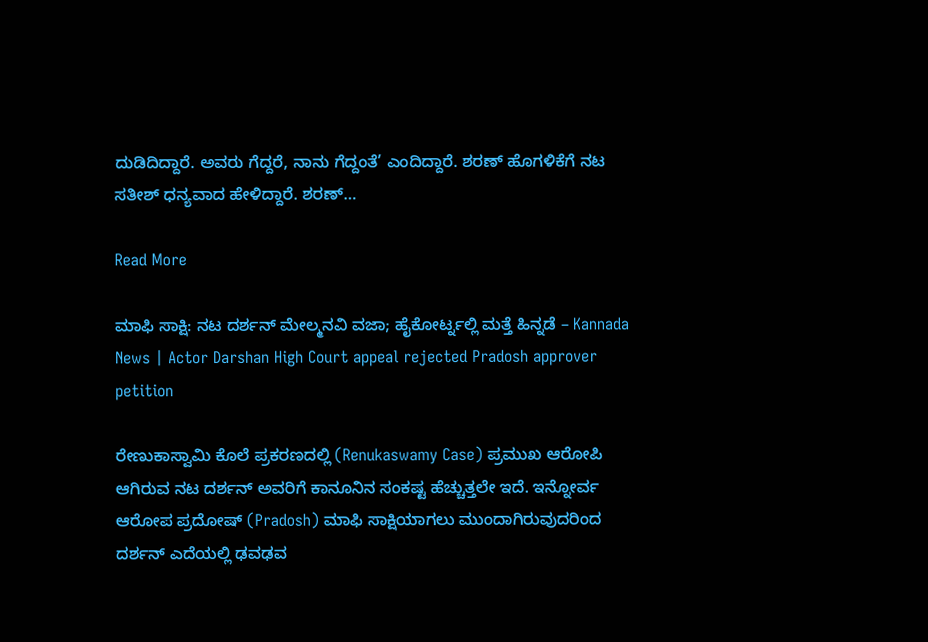ದುಡಿದಿದ್ದಾರೆ. ಅವರು ಗೆದ್ದರೆ, ನಾನು ಗೆದ್ದಂತೆ’ ಎಂದಿದ್ದಾರೆ. ಶರಣ್ ಹೊಗಳಿಕೆಗೆ ನಟ ಸತೀಶ್ ಧನ್ಯವಾದ ಹೇಳಿದ್ದಾರೆ. ಶರಣ್…

Read More

ಮಾಫಿ ಸಾಕ್ಷಿ: ನಟ ದರ್ಶನ್ ಮೇಲ್ಮನವಿ ವಜಾ; ಹೈಕೋರ್ಟ್ನಲ್ಲಿ ಮತ್ತೆ ಹಿನ್ನಡೆ – Kannada News | Actor Darshan High Court appeal rejected Pradosh approver petition

ರೇಣುಕಾಸ್ವಾಮಿ ಕೊಲೆ ಪ್ರಕರಣದಲ್ಲಿ (Renukaswamy Case) ಪ್ರಮುಖ ಆರೋಪಿ ಆಗಿರುವ ನಟ ದರ್ಶನ್ ಅವರಿಗೆ ಕಾನೂನಿನ ಸಂಕಷ್ಟ ಹೆಚ್ಚುತ್ತಲೇ ಇದೆ. ಇನ್ನೋರ್ವ ಆರೋಪ ಪ್ರದೋಷ್ (Pradosh) ಮಾಫಿ ಸಾಕ್ಷಿಯಾಗಲು ಮುಂದಾಗಿರುವುದರಿಂದ ದರ್ಶನ್ ಎದೆಯಲ್ಲಿ ಢವಢವ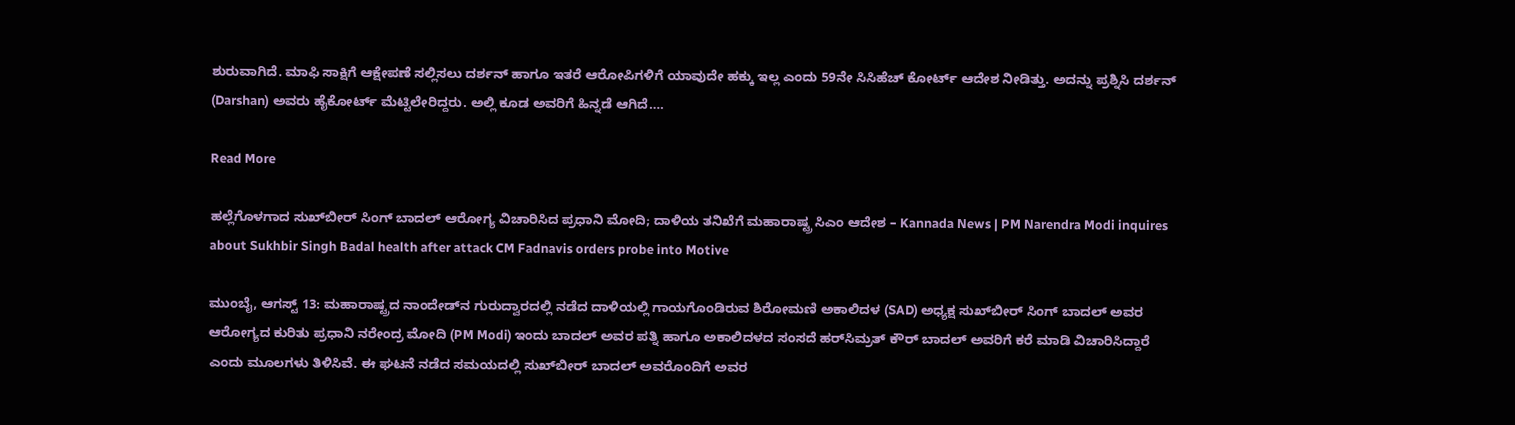ಶುರುವಾಗಿದೆ. ಮಾಫಿ ಸಾಕ್ಷಿಗೆ ಆಕ್ಷೇಪಣೆ ಸಲ್ಲಿಸಲು ದರ್ಶನ್ ಹಾಗೂ ಇತರೆ ಆರೋಪಿಗಳಿಗೆ ಯಾವುದೇ ಹಕ್ಕು ಇಲ್ಲ ಎಂದು 59ನೇ ಸಿಸಿಹೆಚ್ ಕೋರ್ಟ್ ಆದೇಶ ನೀಡಿತ್ತು. ಅದನ್ನು ಪ್ರಶ್ನಿಸಿ ದರ್ಶನ್ (Darshan) ಅವರು ಹೈಕೋರ್ಟ್ ಮೆಟ್ಟಿಲೇರಿದ್ದರು. ಅಲ್ಲಿ ಕೂಡ ಅವರಿಗೆ ಹಿನ್ನಡೆ ಆಗಿದೆ….

Read More

ಹಲ್ಲೆಗೊಳಗಾದ ಸುಖ್‌ಬೀರ್ ಸಿಂಗ್ ಬಾದಲ್ ಆರೋಗ್ಯ ವಿಚಾರಿಸಿದ ಪ್ರಧಾನಿ ಮೋದಿ; ದಾಳಿಯ ತನಿಖೆಗೆ ಮಹಾರಾಷ್ಟ್ರ ಸಿಎಂ ಆದೇಶ – Kannada News | PM Narendra Modi inquires about Sukhbir Singh Badal health after attack CM Fadnavis orders probe into Motive

ಮುಂಬೈ, ಆಗಸ್ಟ್ 13: ಮಹಾರಾಷ್ಟ್ರದ ನಾಂದೇಡ್‌ನ ಗುರುದ್ವಾರದಲ್ಲಿ ನಡೆದ ದಾಳಿಯಲ್ಲಿ ಗಾಯಗೊಂಡಿರುವ ಶಿರೋಮಣಿ ಅಕಾಲಿದಳ (SAD) ಅಧ್ಯಕ್ಷ ಸುಖ್‌ಬೀರ್ ಸಿಂಗ್ ಬಾದಲ್ ಅವರ ಆರೋಗ್ಯದ ಕುರಿತು ಪ್ರಧಾನಿ ನರೇಂದ್ರ ಮೋದಿ (PM Modi) ಇಂದು ಬಾದಲ್ ಅವರ ಪತ್ನಿ ಹಾಗೂ ಅಕಾಲಿದಳದ ಸಂಸದೆ ಹರ್‌ಸಿಮ್ರತ್ ಕೌರ್ ಬಾದಲ್ ಅವರಿಗೆ ಕರೆ ಮಾಡಿ ವಿಚಾರಿಸಿದ್ದಾರೆ ಎಂದು ಮೂಲಗಳು ತಿಳಿಸಿವೆ. ಈ ಘಟನೆ ನಡೆದ ಸಮಯದಲ್ಲಿ ಸುಖ್‌ಬೀರ್ ಬಾದಲ್ ಅವರೊಂದಿಗೆ ಅವರ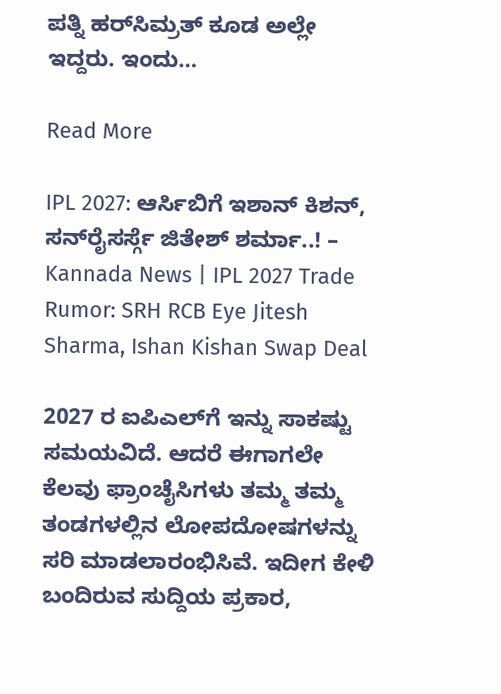ಪತ್ನಿ ಹರ್‌ಸಿಮ್ರತ್ ಕೂಡ ಅಲ್ಲೇ ಇದ್ದರು. ಇಂದು…

Read More

IPL 2027: ಆರ್ಸಿಬಿಗೆ ಇಶಾನ್ ಕಿಶನ್, ಸನ್‌ರೈಸರ್ಸ್ಗೆ ಜಿತೇಶ್ ಶರ್ಮಾ..! – Kannada News | IPL 2027 Trade Rumor: SRH RCB Eye Jitesh Sharma, Ishan Kishan Swap Deal

2027 ರ ಐಪಿಎಲ್‌ಗೆ ಇನ್ನು ಸಾಕಷ್ಟು ಸಮಯವಿದೆ. ಆದರೆ ಈಗಾಗಲೇ ಕೆಲವು ಫ್ರಾಂಚೈಸಿಗಳು ತಮ್ಮ ತಮ್ಮ ತಂಡಗಳಲ್ಲಿನ ಲೋಪದೋಷಗಳನ್ನು ಸರಿ ಮಾಡಲಾರಂಭಿಸಿವೆ. ಇದೀಗ ಕೇಳಿ ಬಂದಿರುವ ಸುದ್ದಿಯ ಪ್ರಕಾರ,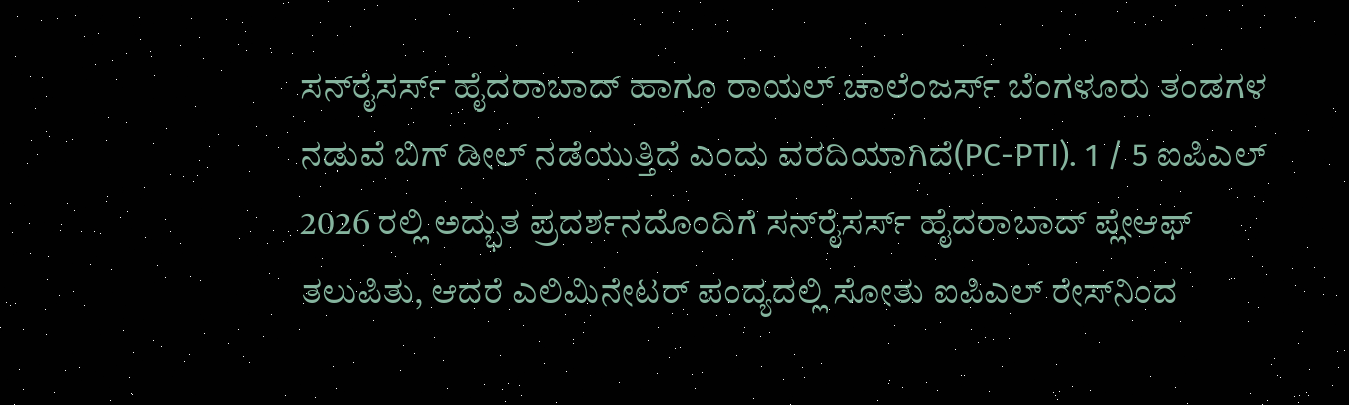ಸನ್‌ರೈಸರ್ಸ್ ಹೈದರಾಬಾದ್ ಹಾಗೂ ರಾಯಲ್ ಚಾಲೆಂಜರ್ಸ್ ಬೆಂಗಳೂರು ತಂಡಗಳ ನಡುವೆ ಬಿಗ್ ಡೀಲ್ ನಡೆಯುತ್ತಿದೆ ಎಂದು ವರದಿಯಾಗಿದೆ(PC-PTI). 1 / 5 ಐಪಿಎಲ್ 2026 ರಲ್ಲಿ ಅದ್ಭುತ ಪ್ರದರ್ಶನದೊಂದಿಗೆ ಸನ್‌ರೈಸರ್ಸ್ ಹೈದರಾಬಾದ್ ಪ್ಲೇಆಫ್ ತಲುಪಿತು, ಆದರೆ ಎಲಿಮಿನೇಟರ್ ಪಂದ್ಯದಲ್ಲಿ ಸೋತು ಐಪಿಎಲ್ ರೇಸ್‌ನಿಂದ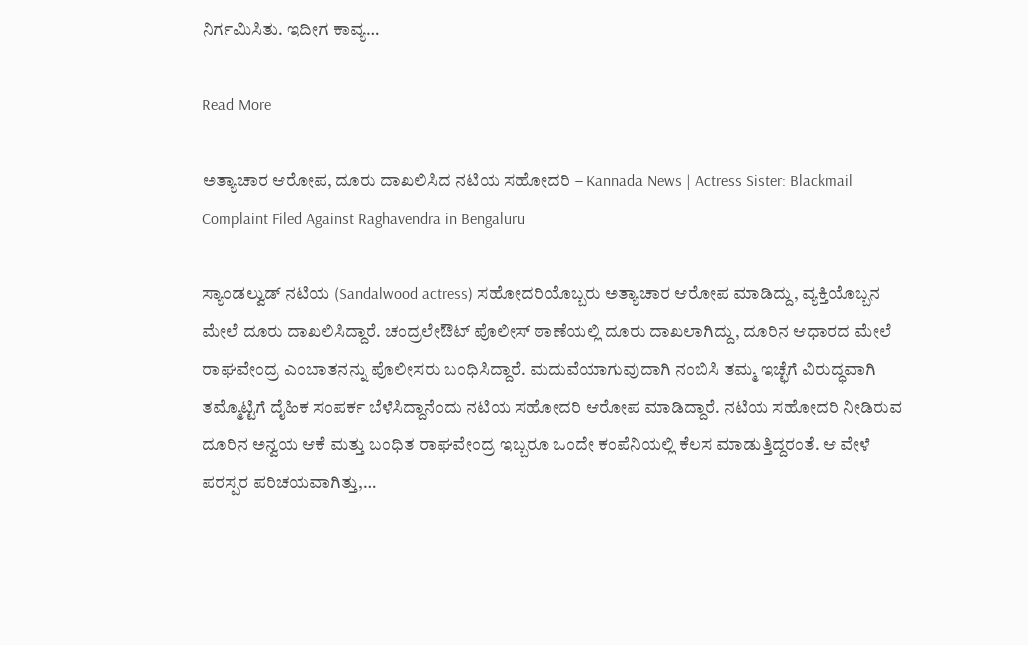ನಿರ್ಗಮಿಸಿತು. ಇದೀಗ ಕಾವ್ಯ…

Read More

ಅತ್ಯಾಚಾರ ಆರೋಪ, ದೂರು ದಾಖಲಿಸಿದ ನಟಿಯ ಸಹೋದರಿ – Kannada News | Actress Sister: Blackmail Complaint Filed Against Raghavendra in Bengaluru

ಸ್ಯಾಂಡಲ್ವುಡ್ ನಟಿಯ (Sandalwood actress) ಸಹೋದರಿಯೊಬ್ಬರು ಅತ್ಯಾಚಾರ ಆರೋಪ ಮಾಡಿದ್ದು, ವ್ಯಕ್ತಿಯೊಬ್ಬನ ಮೇಲೆ ದೂರು ದಾಖಲಿಸಿದ್ದಾರೆ. ಚಂದ್ರಲೇಔಟ್ ಪೊಲೀಸ್ ಠಾಣೆಯಲ್ಲಿ ದೂರು ದಾಖಲಾಗಿದ್ದು, ದೂರಿನ ಆಧಾರದ ಮೇಲೆ ರಾಘವೇಂದ್ರ ಎಂಬಾತನನ್ನು ಪೊಲೀಸರು ಬಂಧಿಸಿದ್ದಾರೆ. ಮದುವೆಯಾಗುವುದಾಗಿ ನಂಬಿಸಿ ತಮ್ಮ ಇಚ್ಛೆಗೆ ವಿರುದ್ಧವಾಗಿ ತಮ್ಮೊಟ್ಟಿಗೆ ದೈಹಿಕ ಸಂಪರ್ಕ ಬೆಳೆಸಿದ್ದಾನೆಂದು ನಟಿಯ ಸಹೋದರಿ ಆರೋಪ ಮಾಡಿದ್ದಾರೆ. ನಟಿಯ ಸಹೋದರಿ ನೀಡಿರುವ ದೂರಿನ ಅನ್ವಯ ಆಕೆ ಮತ್ತು ಬಂಧಿತ ರಾಘವೇಂದ್ರ ಇಬ್ಬರೂ ಒಂದೇ ಕಂಪೆನಿಯಲ್ಲಿ ಕೆಲಸ ಮಾಡುತ್ತಿದ್ದರಂತೆ. ಆ ವೇಳೆ ಪರಸ್ಪರ ಪರಿಚಯವಾಗಿತ್ತು,…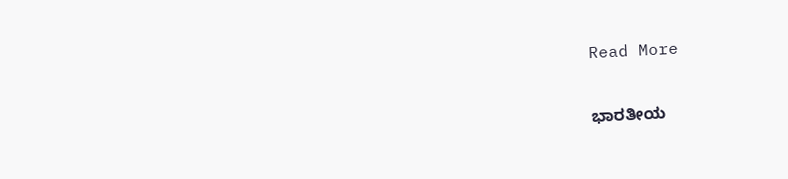Read More

ಭಾರತೀಯ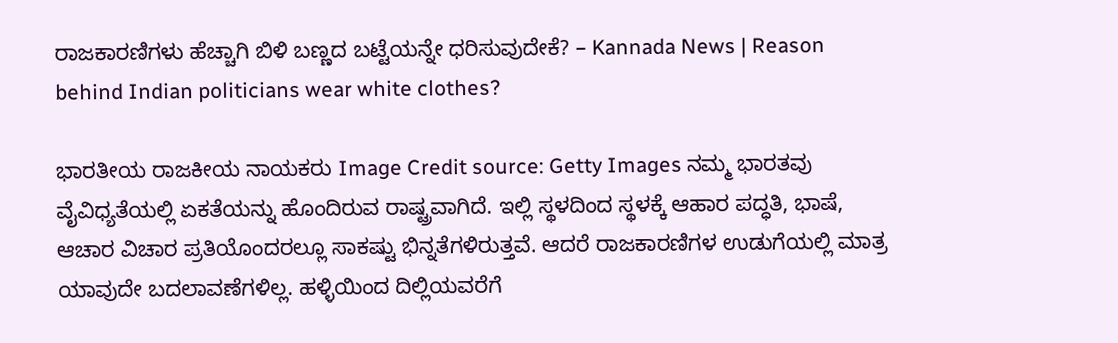ರಾಜಕಾರಣಿಗಳು ಹೆಚ್ಚಾಗಿ ಬಿಳಿ ಬಣ್ಣದ ಬಟ್ಟೆಯನ್ನೇ ಧರಿಸುವುದೇಕೆ? – Kannada News | Reason behind Indian politicians wear white clothes?

ಭಾರತೀಯ ರಾಜಕೀಯ ನಾಯಕರು Image Credit source: Getty Images ನಮ್ಮ ಭಾರತವು ವೈವಿಧ್ಯತೆಯಲ್ಲಿ ಏಕತೆಯನ್ನು ಹೊಂದಿರುವ ರಾಷ್ಟ್ರವಾಗಿದೆ. ಇಲ್ಲಿ ಸ್ಥಳದಿಂದ ಸ್ಥಳಕ್ಕೆ ಆಹಾರ ಪದ್ಧತಿ, ಭಾಷೆ, ಆಚಾರ ವಿಚಾರ ಪ್ರತಿಯೊಂದರಲ್ಲೂ ಸಾಕಷ್ಟು ಭಿನ್ನತೆಗಳಿರುತ್ತವೆ. ಆದರೆ ರಾಜಕಾರಣಿಗಳ ಉಡುಗೆಯಲ್ಲಿ ಮಾತ್ರ ಯಾವುದೇ ಬದಲಾವಣೆಗಳಿಲ್ಲ. ಹಳ್ಳಿಯಿಂದ ದಿಲ್ಲಿಯವರೆಗೆ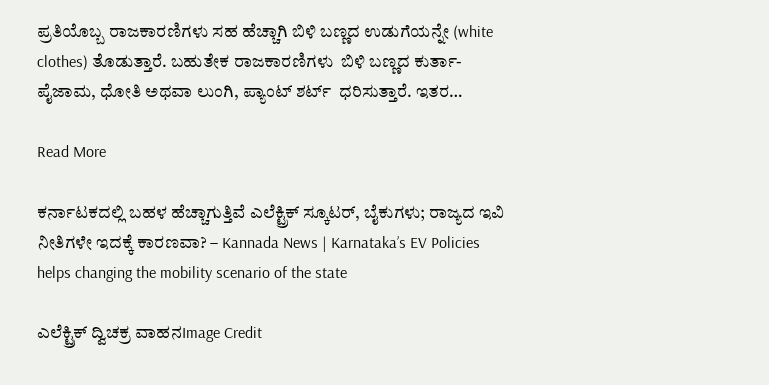ಪ್ರತಿಯೊಬ್ಬ ರಾಜಕಾರಣಿಗಳು ಸಹ ಹೆಚ್ಚಾಗಿ ಬಿಳಿ ಬಣ್ಣದ ಉಡುಗೆಯನ್ನೇ (white clothes) ತೊಡುತ್ತಾರೆ. ಬಹುತೇಕ ರಾಜಕಾರಣಿಗಳು  ಬಿಳಿ ಬಣ್ಣದ ಕುರ್ತಾ-ಪೈಜಾಮ, ಧೋತಿ ಅಥವಾ ಲುಂಗಿ, ಪ್ಯಾಂಟ್‌ ಶರ್ಟ್‌  ಧರಿಸುತ್ತಾರೆ. ಇತರ…

Read More

ಕರ್ನಾಟಕದಲ್ಲಿ ಬಹಳ ಹೆಚ್ಚಾಗುತ್ತಿವೆ ಎಲೆಕ್ಟ್ರಿಕ್ ಸ್ಕೂಟರ್, ಬೈಕುಗಳು; ರಾಜ್ಯದ ಇವಿ ನೀತಿಗಳೇ ಇದಕ್ಕೆ ಕಾರಣವಾ? – Kannada News | Karnataka’s EV Policies helps changing the mobility scenario of the state

ಎಲೆಕ್ಟ್ರಿಕ್ ದ್ವಿಚಕ್ರ ವಾಹನImage Credit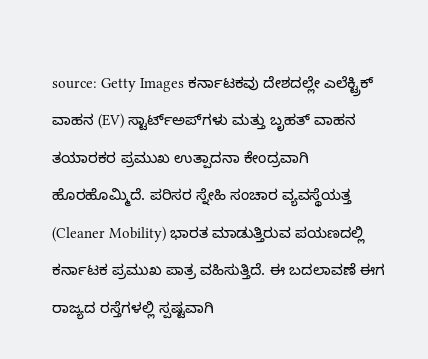source: Getty Images ಕರ್ನಾಟಕವು ದೇಶದಲ್ಲೇ ಎಲೆಕ್ಟ್ರಿಕ್ ವಾಹನ (EV) ಸ್ಟಾರ್ಟ್‌ಅಪ್‌ಗಳು ಮತ್ತು ಬೃಹತ್ ವಾಹನ ತಯಾರಕರ ಪ್ರಮುಖ ಉತ್ಪಾದನಾ ಕೇಂದ್ರವಾಗಿ ಹೊರಹೊಮ್ಮಿದೆ. ಪರಿಸರ ಸ್ನೇಹಿ ಸಂಚಾರ ವ್ಯವಸ್ಥೆಯತ್ತ (Cleaner Mobility) ಭಾರತ ಮಾಡುತ್ತಿರುವ ಪಯಣದಲ್ಲಿ ಕರ್ನಾಟಕ ಪ್ರಮುಖ ಪಾತ್ರ ವಹಿಸುತ್ತಿದೆ. ಈ ಬದಲಾವಣೆ ಈಗ ರಾಜ್ಯದ ರಸ್ತೆಗಳಲ್ಲಿ ಸ್ಪಷ್ಟವಾಗಿ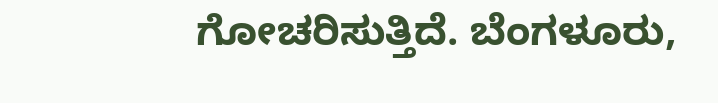ಗೋಚರಿಸುತ್ತಿದೆ. ಬೆಂಗಳೂರು,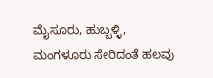ಮೈಸೂರು, ಹುಬ್ಬಳ್ಳಿ, ಮಂಗಳೂರು ಸೇರಿದಂತೆ ಹಲವು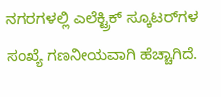ನಗರಗಳಲ್ಲಿ ಎಲೆಕ್ಟ್ರಿಕ್ ಸ್ಕೂಟರ್‌ಗಳ ಸಂಖ್ಯೆ ಗಣನೀಯವಾಗಿ ಹೆಚ್ಚಾಗಿದೆ.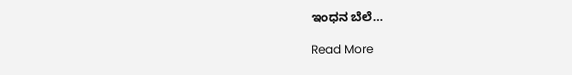ಇಂಧನ ಬೆಲೆ…

Read More